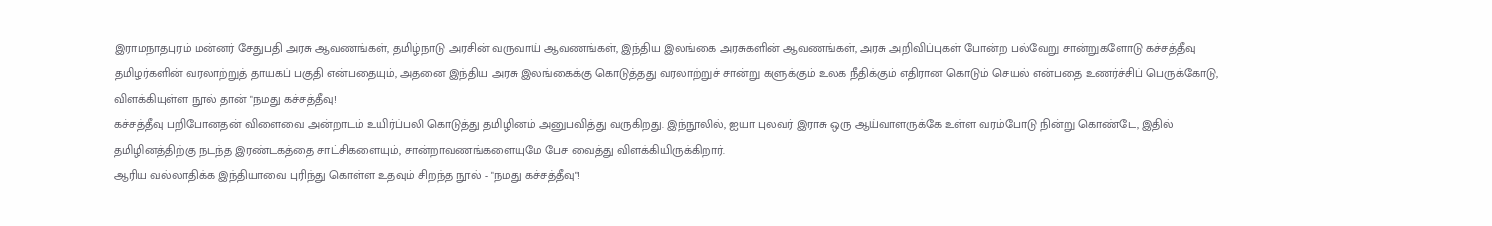இராமநாதபுரம் மன்னர் சேதுபதி அரசு ஆவணங்கள், தமிழ்நாடு அரசின் வருவாய் ஆவணங்கள், இந்திய இலங்கை அரசுகளின் ஆவணங்கள், அரசு அறிவிப்புகள் போன்ற பல்வேறு சான்றுகளோடு கச்சத்தீவு தமிழர்களின் வரலாற்றுத் தாயகப் பகுதி என்பதையும், அதனை இந்திய அரசு இலங்கைக்கு கொடுத்தது வரலாற்றுச் சான்று களுக்கும் உலக நீதிக்கும் எதிரான கொடும் செயல் என்பதை உணர்ச்சிப் பெருக்கோடு, விளக்கியுள்ள நூல் தான் "நமது கச்சத்தீவு!
கச்சத்தீவு பறிபோனதன் விளைவை அன்றாடம் உயிர்ப்பலி கொடுத்து தமிழினம் அனுபவித்து வருகிறது. இந்நூலில், ஐயா புலவர் இராசு ஒரு ஆய்வாளருக்கே உள்ள வரம்போடு நின்று கொண்டே, இதில் தமிழினத்திற்கு நடந்த இரண்டகத்தை சாட்சிகளையும், சான்றாவணங்களையுமே பேச வைத்து விளக்கியிருக்கிறார்.
ஆரிய வல்லாதிக்க இந்தியாவை புரிந்து கொள்ள உதவும் சிறந்த நூல் - "நமது கச்சத்தீவு"!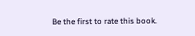Be the first to rate this book.